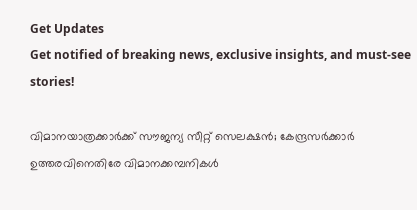Get Updates
Get notified of breaking news, exclusive insights, and must-see stories!

വിമാനയാത്രക്കാര്‍ക്ക് സൗജന്യ സീറ്റ് സെലക്ഷന്‍; കേന്ദ്രസര്‍ക്കാര്‍ ഉത്തരവിനെതിരേ വിമാനക്കമ്പനികള്‍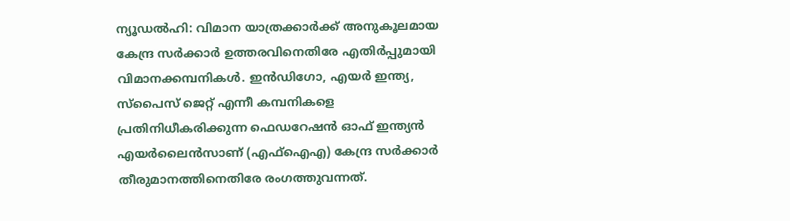ന്യൂഡല്‍ഹി: വിമാന യാത്രക്കാര്‍ക്ക് അനുകൂലമായ കേന്ദ്ര സര്‍ക്കാര്‍ ഉത്തരവിനെതിരേ എതിര്‍പ്പുമായി വിമാനക്കമ്പനികള്‍. ഇന്‍ഡിഗോ, എയര്‍ ഇന്ത്യ, സ്‌പൈസ് ജെറ്റ് എന്നീ കമ്പനികളെ പ്രതിനിധീകരിക്കുന്ന ഫെഡറേഷന്‍ ഓഫ് ഇന്ത്യന്‍ എയര്‍ലൈന്‍സാണ് (എഫ്‌ഐഎ) കേന്ദ്ര സര്‍ക്കാര്‍ തീരുമാനത്തിനെതിരേ രംഗത്തുവന്നത്.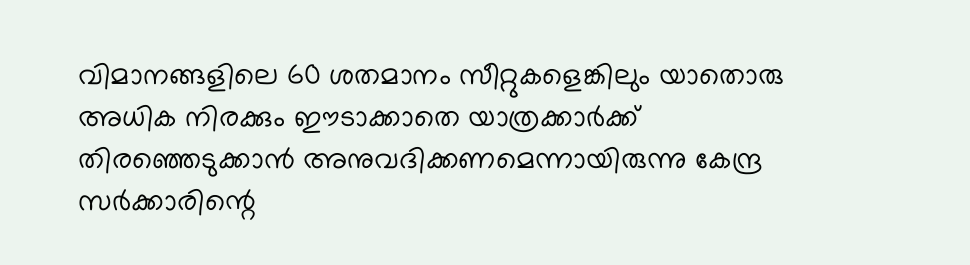വിമാനങ്ങളിലെ 60 ശതമാനം സീറ്റുകളെങ്കിലും യാതൊരു അധിക നിരക്കും ഈടാക്കാതെ യാത്രക്കാര്‍ക്ക് തിരഞ്ഞെടുക്കാന്‍ അനുവദിക്കണമെന്നായിരുന്നു കേന്ദ്ര സര്‍ക്കാരിന്റെ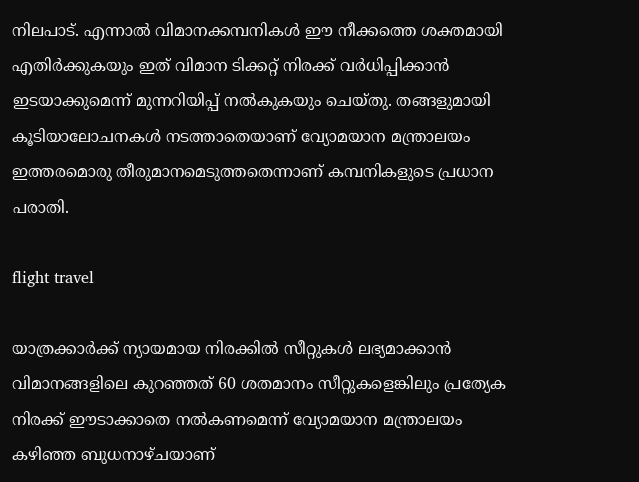നിലപാട്. എന്നാല്‍ വിമാനക്കമ്പനികള്‍ ഈ നീക്കത്തെ ശക്തമായി എതിര്‍ക്കുകയും ഇത് വിമാന ടിക്കറ്റ് നിരക്ക് വര്‍ധിപ്പിക്കാന്‍ ഇടയാക്കുമെന്ന് മുന്നറിയിപ്പ് നല്‍കുകയും ചെയ്തു. തങ്ങളുമായി കൂടിയാലോചനകള്‍ നടത്താതെയാണ് വ്യോമയാന മന്ത്രാലയം ഇത്തരമൊരു തീരുമാനമെടുത്തതെന്നാണ് കമ്പനികളുടെ പ്രധാന പരാതി.

flight travel

യാത്രക്കാര്‍ക്ക് ന്യായമായ നിരക്കില്‍ സീറ്റുകള്‍ ലഭ്യമാക്കാന്‍ വിമാനങ്ങളിലെ കുറഞ്ഞത് 60 ശതമാനം സീറ്റുകളെങ്കിലും പ്രത്യേക നിരക്ക് ഈടാക്കാതെ നല്‍കണമെന്ന് വ്യോമയാന മന്ത്രാലയം കഴിഞ്ഞ ബുധനാഴ്ചയാണ്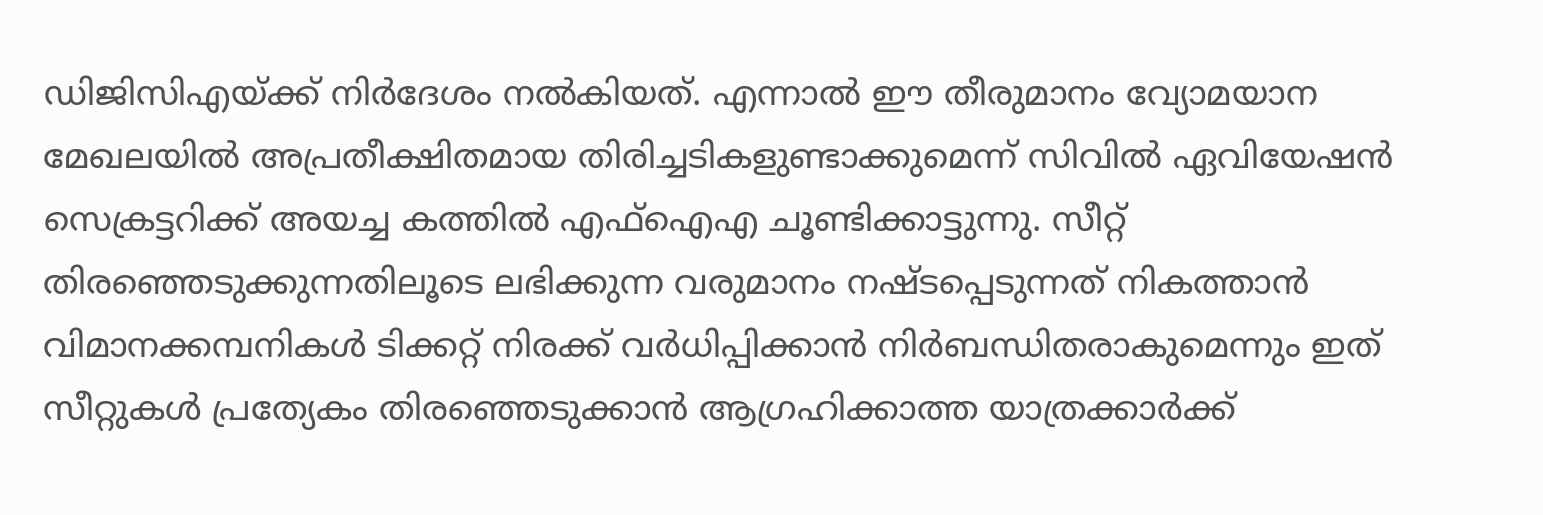ഡിജിസിഎയ്ക്ക് നിര്‍ദേശം നല്‍കിയത്. എന്നാല്‍ ഈ തീരുമാനം വ്യോമയാന മേഖലയില്‍ അപ്രതീക്ഷിതമായ തിരിച്ചടികളുണ്ടാക്കുമെന്ന് സിവില്‍ ഏവിയേഷന്‍ സെക്രട്ടറിക്ക് അയച്ച കത്തില്‍ എഫ്‌ഐഎ ചൂണ്ടിക്കാട്ടുന്നു. സീറ്റ് തിരഞ്ഞെടുക്കുന്നതിലൂടെ ലഭിക്കുന്ന വരുമാനം നഷ്ടപ്പെടുന്നത് നികത്താന്‍ വിമാനക്കമ്പനികള്‍ ടിക്കറ്റ് നിരക്ക് വര്‍ധിപ്പിക്കാന്‍ നിര്‍ബന്ധിതരാകുമെന്നും ഇത് സീറ്റുകള്‍ പ്രത്യേകം തിരഞ്ഞെടുക്കാന്‍ ആഗ്രഹിക്കാത്ത യാത്രക്കാര്‍ക്ക്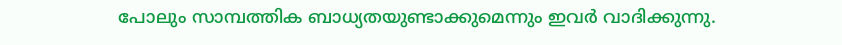പോലും സാമ്പത്തിക ബാധ്യതയുണ്ടാക്കുമെന്നും ഇവര്‍ വാദിക്കുന്നു.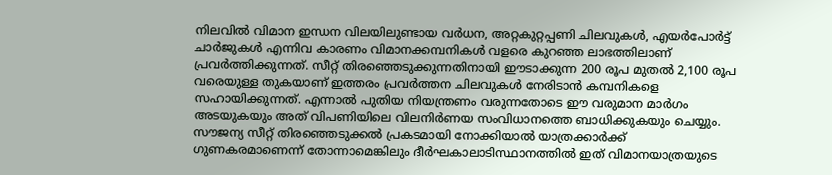നിലവില്‍ വിമാന ഇന്ധന വിലയിലുണ്ടായ വര്‍ധന, അറ്റകുറ്റപ്പണി ചിലവുകള്‍, എയര്‍പോര്‍ട്ട് ചാര്‍ജുകള്‍ എന്നിവ കാരണം വിമാനക്കമ്പനികള്‍ വളരെ കുറഞ്ഞ ലാഭത്തിലാണ് പ്രവര്‍ത്തിക്കുന്നത്. സീറ്റ് തിരഞ്ഞെടുക്കുന്നതിനായി ഈടാക്കുന്ന 200 രൂപ മുതല്‍ 2,100 രൂപ വരെയുള്ള തുകയാണ് ഇത്തരം പ്രവര്‍ത്തന ചിലവുകള്‍ നേരിടാന്‍ കമ്പനികളെ സഹായിക്കുന്നത്. എന്നാല്‍ പുതിയ നിയന്ത്രണം വരുന്നതോടെ ഈ വരുമാന മാര്‍ഗം അടയുകയും അത് വിപണിയിലെ വിലനിര്‍ണയ സംവിധാനത്തെ ബാധിക്കുകയും ചെയ്യും. സൗജന്യ സീറ്റ് തിരഞ്ഞെടുക്കല്‍ പ്രകടമായി നോക്കിയാല്‍ യാത്രക്കാര്‍ക്ക് ഗുണകരമാണെന്ന് തോന്നാമെങ്കിലും ദീര്‍ഘകാലാടിസ്ഥാനത്തില്‍ ഇത് വിമാനയാത്രയുടെ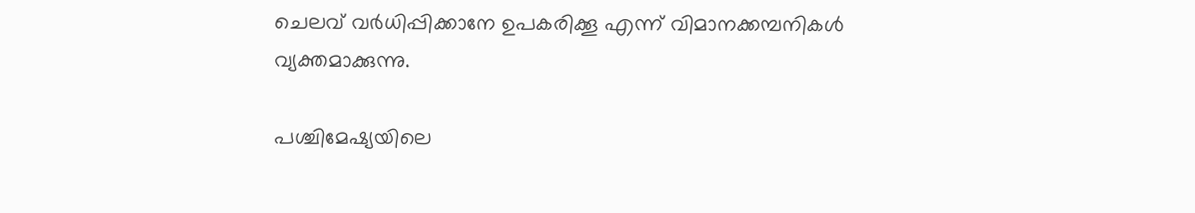ചെലവ് വര്‍ധിപ്പിക്കാനേ ഉപകരിക്കൂ എന്ന് വിമാനക്കമ്പനികള്‍ വ്യക്തമാക്കുന്നു.

പശ്ചിമേഷ്യയിലെ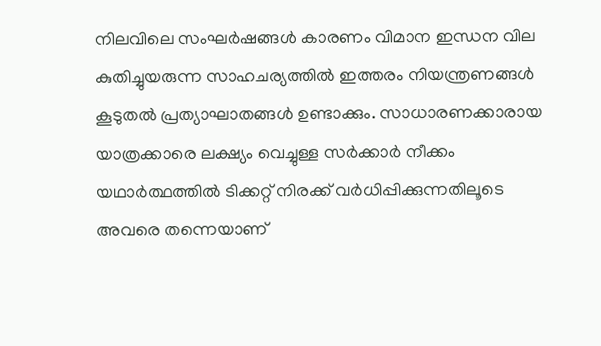നിലവിലെ സംഘര്‍ഷങ്ങള്‍ കാരണം വിമാന ഇന്ധന വില കുതിച്ചുയരുന്ന സാഹചര്യത്തില്‍ ഇത്തരം നിയന്ത്രണങ്ങള്‍ കൂടുതല്‍ പ്രത്യാഘാതങ്ങള്‍ ഉണ്ടാക്കും. സാധാരണക്കാരായ യാത്രക്കാരെ ലക്ഷ്യം വെച്ചുള്ള സര്‍ക്കാര്‍ നീക്കം യഥാര്‍ത്ഥത്തില്‍ ടിക്കറ്റ് നിരക്ക് വര്‍ധിപ്പിക്കുന്നതിലൂടെ അവരെ തന്നെയാണ്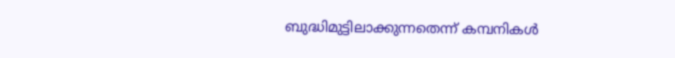ബുദ്ധിമുട്ടിലാക്കുന്നതെന്ന് കമ്പനികള്‍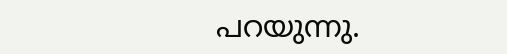പറയുന്നു.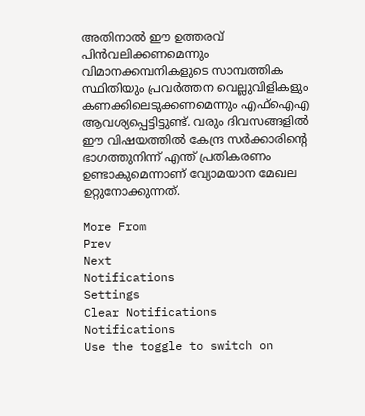അതിനാല്‍ ഈ ഉത്തരവ് പിന്‍വലിക്കണമെന്നും വിമാനക്കമ്പനികളുടെ സാമ്പത്തിക സ്ഥിതിയും പ്രവര്‍ത്തന വെല്ലുവിളികളും കണക്കിലെടുക്കണമെന്നും എഫ്‌ഐഎ ആവശ്യപ്പെട്ടിട്ടുണ്ട്. വരും ദിവസങ്ങളില്‍ ഈ വിഷയത്തില്‍ കേന്ദ്ര സര്‍ക്കാരിന്റെ ഭാഗത്തുനിന്ന് എന്ത് പ്രതികരണം ഉണ്ടാകുമെന്നാണ് വ്യോമയാന മേഖല ഉറ്റുനോക്കുന്നത്.

More From
Prev
Next
Notifications
Settings
Clear Notifications
Notifications
Use the toggle to switch on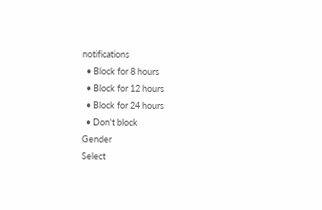notifications
  • Block for 8 hours
  • Block for 12 hours
  • Block for 24 hours
  • Don't block
Gender
Select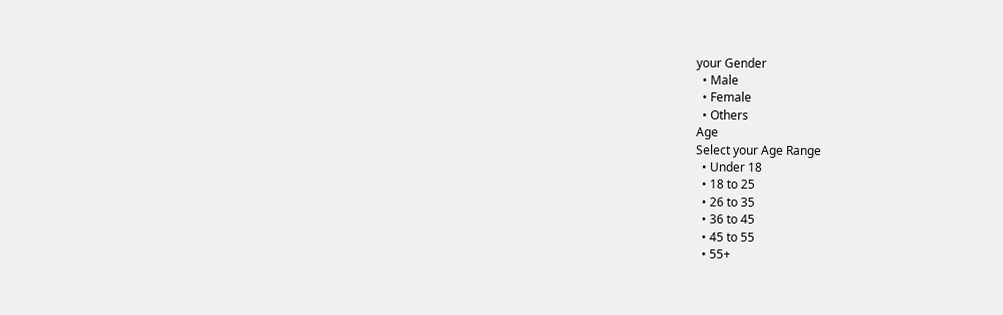your Gender
  • Male
  • Female
  • Others
Age
Select your Age Range
  • Under 18
  • 18 to 25
  • 26 to 35
  • 36 to 45
  • 45 to 55
  • 55+